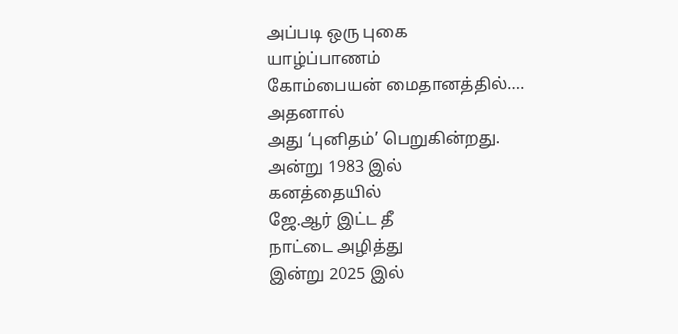அப்படி ஒரு புகை
யாழ்ப்பாணம்
கோம்பையன் மைதானத்தில்….
அதனால்
அது ‘புனிதம்’ பெறுகின்றது.
அன்று 1983 இல்
கனத்தையில்
ஜே.ஆர் இட்ட தீ
நாட்டை அழித்து
இன்று 2025 இல்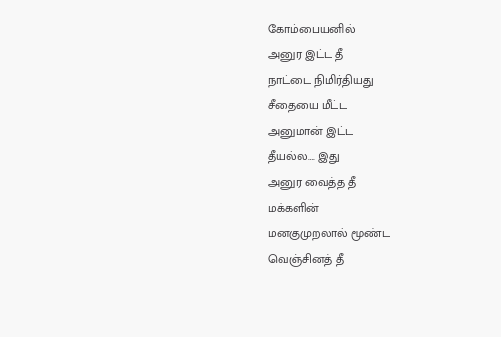கோம்பையனில்
அனுர இட்ட தீ
நாட்டை நிமிர்தியது
சீதையை மீட்ட
அனுமான் இட்ட
தீயல்ல…. இது
அனுர வைத்த தீ
மக்களின்
மனகுமுறலால் மூண்ட
வெஞ்சினத் தீ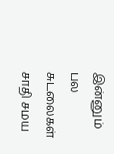இன்னும் பல சுடலைகள்
சாதி சமய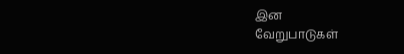இன
வேறுபாடுகள்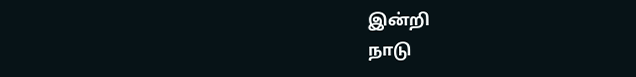இன்றி
நாடு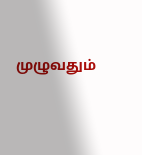முழுவதும்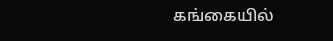கங்கையில்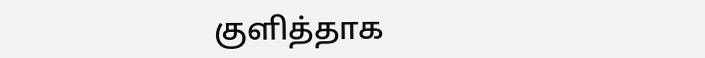குளித்தாக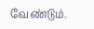வேண்டும்.